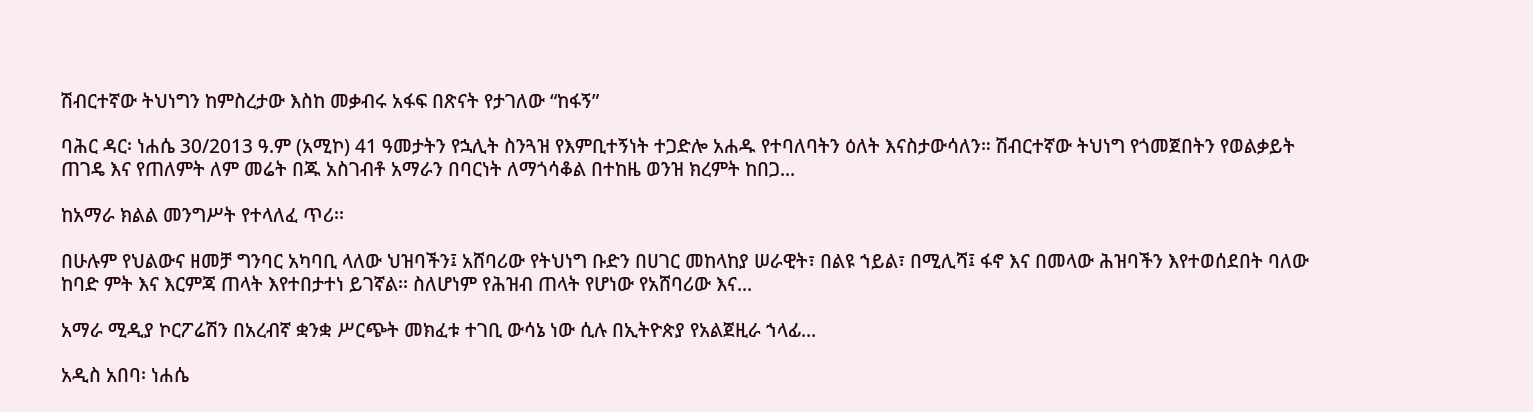ሽብርተኛው ትህነግን ከምስረታው እስከ መቃብሩ አፋፍ በጽናት የታገለው “ከፋኝ”

ባሕር ዳር፡ ነሐሴ 30/2013 ዓ.ም (አሚኮ) 41 ዓመታትን የኋሊት ስንጓዝ የእምቢተኝነት ተጋድሎ አሐዱ የተባለባትን ዕለት እናስታውሳለን። ሽብርተኛው ትህነግ የጎመጀበትን የወልቃይት ጠገዴ እና የጠለምት ለም መሬት በጁ አስገብቶ አማራን በባርነት ለማጎሳቆል በተከዜ ወንዝ ክረምት ከበጋ...

ከአማራ ክልል መንግሥት የተላለፈ ጥሪ፡፡

በሁሉም የህልውና ዘመቻ ግንባር አካባቢ ላለው ህዝባችን፤ አሸባሪው የትህነግ ቡድን በሀገር መከላከያ ሠራዊት፣ በልዩ ኀይል፣ በሚሊሻ፤ ፋኖ እና በመላው ሕዝባችን እየተወሰደበት ባለው ከባድ ምት እና እርምጃ ጠላት እየተበታተነ ይገኛል፡፡ ስለሆነም የሕዝብ ጠላት የሆነው የአሸባሪው እና...

አማራ ሚዲያ ኮርፖሬሽን በአረብኛ ቋንቋ ሥርጭት መክፈቱ ተገቢ ውሳኔ ነው ሲሉ በኢትዮጵያ የአልጀዚራ ኀላፊ...

አዲስ አበባ፡ ነሐሴ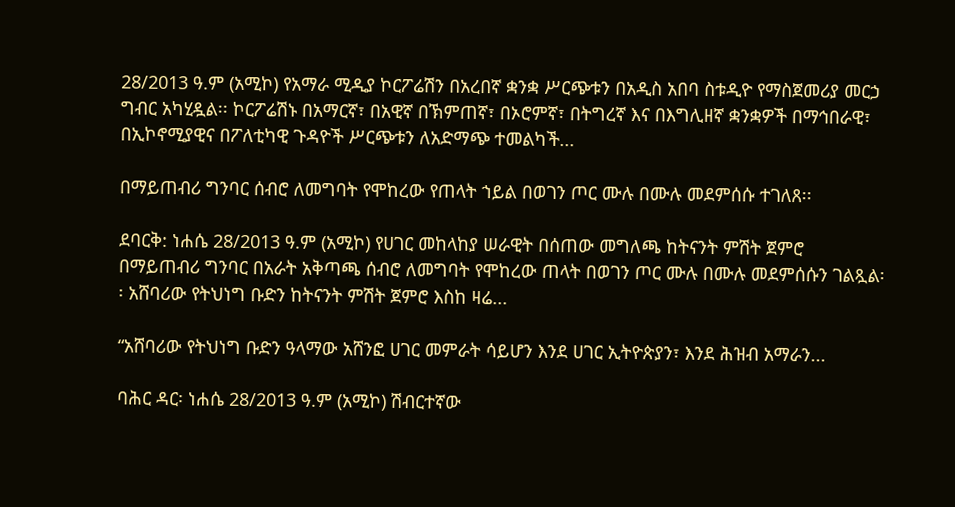28/2013 ዓ.ም (አሚኮ) የአማራ ሚዲያ ኮርፖሬሽን በአረበኛ ቋንቋ ሥርጭቱን በአዲስ አበባ ስቱዲዮ የማስጀመሪያ መርኃ ግብር አካሂዷል፡፡ ኮርፖሬሽኑ በአማርኛ፣ በአዊኛ በኽምጠኛ፣ በኦሮምኛ፣ በትግረኛ እና በእግሊዘኛ ቋንቋዎች በማኅበራዊ፣ በኢኮኖሚያዊና በፖለቲካዊ ጉዳዮች ሥርጭቱን ለአድማጭ ተመልካች...

በማይጠብሪ ግንባር ሰብሮ ለመግባት የሞከረው የጠላት ኀይል በወገን ጦር ሙሉ በሙሉ መደምሰሱ ተገለጸ፡፡

ደባርቅ: ነሐሴ 28/2013 ዓ.ም (አሚኮ) የሀገር መከላከያ ሠራዊት በሰጠው መግለጫ ከትናንት ምሽት ጀምሮ በማይጠብሪ ግንባር በአራት አቅጣጫ ሰብሮ ለመግባት የሞከረው ጠላት በወገን ጦር ሙሉ በሙሉ መደምሰሱን ገልጿል፡፡ አሸባሪው የትህነግ ቡድን ከትናንት ምሽት ጀምሮ እስከ ዛሬ...

“አሸባሪው የትህነግ ቡድን ዓላማው አሸንፎ ሀገር መምራት ሳይሆን እንደ ሀገር ኢትዮጵያን፣ እንደ ሕዝብ አማራን...

ባሕር ዳር፡ ነሐሴ 28/2013 ዓ.ም (አሚኮ) ሽብርተኛው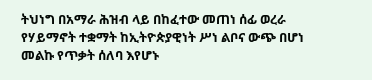ትህነግ በአማራ ሕዝብ ላይ በከፈተው መጠነ ሰፊ ወረራ የሃይማኖት ተቋማት ከኢትዮጵያዊነት ሥነ ልቦና ውጭ በሆነ መልኩ የጥቃት ሰለባ እየሆኑ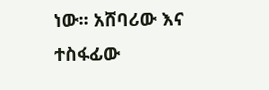ነው፡፡ አሸባሪው እና ተስፋፊው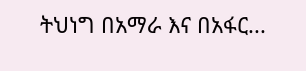ትህነግ በአማራ እና በአፋር...